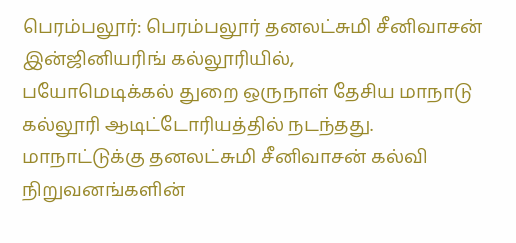பெரம்பலூர்: பெரம்பலூர் தனலட்சுமி சீனிவாசன் இன்ஜினியரிங் கல்லூரியில்,
பயோமெடிக்கல் துறை ஒருநாள் தேசிய மாநாடு கல்லூரி ஆடிட்டோரியத்தில் நடந்தது.
மாநாட்டுக்கு தனலட்சுமி சீனிவாசன் கல்வி நிறுவனங்களின்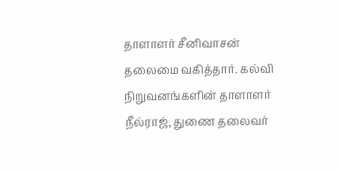தாளாளர் சீனிவாசன்
தலைமை வகித்தார். கல்வி நிறுவனங்களின் தாளாளர் நீல்ராஜ், துணை தலைவர்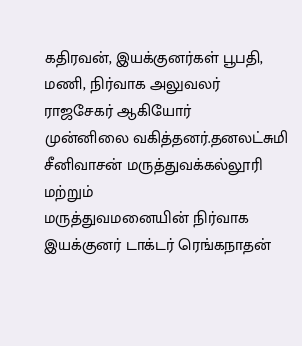கதிரவன், இயக்குனர்கள் பூபதி, மணி, நிர்வாக அலுவலர் ராஜசேகர் ஆகியோர்
முன்னிலை வகித்தனர்.தனலட்சுமி சீனிவாசன் மருத்துவக்கல்லூரி மற்றும்
மருத்துவமனையின் நிர்வாக இயக்குனர் டாக்டர் ரெங்கநாதன்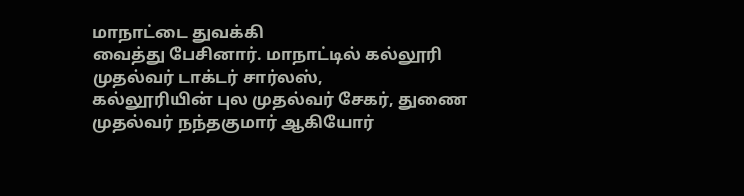மாநாட்டை துவக்கி
வைத்து பேசினார். மாநாட்டில் கல்லூரி முதல்வர் டாக்டர் சார்லஸ்,
கல்லூரியின் புல முதல்வர் சேகர், துணை முதல்வர் நந்தகுமார் ஆகியோர்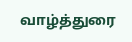வாழ்த்துரை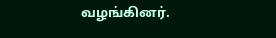வழங்கினர்.